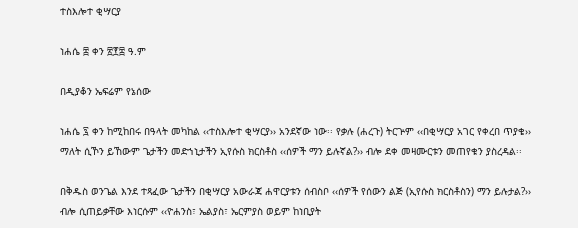ተስእሎተ ቂሣርያ

ነሐሴ ፰ ቀን ፳፻፰ ዓ.ም

በዲያቆን ኤፍሬም የኔሰው

ነሐሴ ፯ ቀን ከሚከበሩ በዓላት መካከል ‹‹ተስእሎተ ቂሣርያ›› አንደኛው ነው፡፡ የቃሉ (ሐረጉ) ትርጕም ‹‹በቂሣርያ አገር የቀረበ ጥያቄ›› ማለት ሲኾን ይኸውም ጌታችን መድኀኒታችን ኢየሱስ ክርስቶስ ‹‹ሰዎች ማን ይሉኛል?›› ብሎ ደቀ መዛሙርቱን መጠየቁን ያስረዳል፡፡

በቅዱስ ወንጌል እንደ ተጻፈው ጌታችን በቂሣርያ አውራጃ ሐዋርያቱን ሰብስቦ ‹‹ሰዎች የሰውን ልጅ (ኢየሱስ ክርስቶስን) ማን ይሉታል?›› ብሎ ሲጠይቃቸው እነርሱም ‹‹ዮሐንስ፣ ኤልያስ፣ ኤርምያስ ወይም ከነቢያት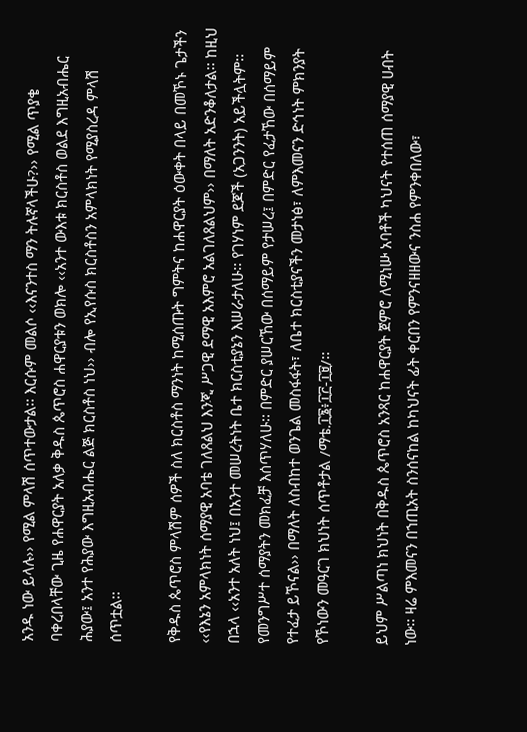አንዱ ነው ይላሉ›› የሚል ምላሽ ሰጥተውታል፡፡ እርሱም መልሶ ‹‹እናንተስ ማን ትሉኛላችሁ?›› የሚል ጥያቄ ባቀረበላቸው ጊዜ የሐዋርያት አለቃ ቅዱስ ጴጥሮስ ሐዋርያቱን ወክሎ ‹‹አንተ ውእቱ ክርስቶስ ወልደ እግዚአብሔር ሕያው፤ አንተ የሕያው እግዚአብሔር ልጅ ክርስቶስ ነህ›› ብሎ የኢየሱስ ክርስቶስን አምላክነት የሚያስረዳ ምላሽ ሰጥቷል፡፡

የቅዱስ ጴጥሮስ ምላሽም ሰዎች ስለ ክርስቶስ ማንነት ከሚሰጡት ግምትና ከሐዋርያት ዕውቀት በላይ በመኾኑ ጌታችን ‹‹የእኔን አምላክነት ሰማያዊ አባቴ ገለጸልህ እንጂ ሥጋዊ ደማዊ አእምሮ አልገለጸልህም›› በማለት አድንቆለታል፡፡ ከዚህ በኋላ ‹‹አንተ አለት ነህ፤ በአንተ መሠረትነት ቤተ ክርስቲያኔን እሠራታለሁ፡፡ የገሃነም ደጆች (አጋንንት) አይችሏትም፡፡ የመንግሥተ ሰማያትን መክፈቻ እሰጥሃለሁ፡፡ በምድር ያሠርኸው በሰማይም የታሠረ፤ በምድር የፈታኸው በሰማይም የተፈታ ይኾናል›› በማለት ለስብከተ ወንጌል መስፋፋት፣ ለቤተ ክርስቲያናችን መታነፅ፣ ለምእመናን ድኅነት ምክንያት የኾነውን መዓርገ ክህነት ሰጥቶታል /ማቴ.፲፮፥፲፫-፲፱/፡፡

ይህም ሥልጣነ ክህነት በቅዱስ ጴጥሮስ አንጻር ከሐዋርያት ጀምሮ ለሚነሡ አባቶች ካህናት የተሰጠ ሰማያዊ ሀብት ነው፡፡ ዛሬ ምእመናን በኀጢአት ስንሰናከል ከካህናት ፊት ቀርበን የምንናዘዘውና ንስሐ የምንቀበለው፣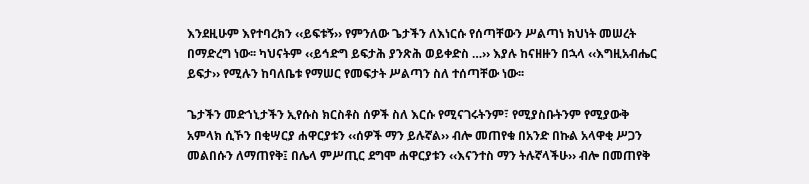እንደዚሁም እየተባረክን ‹‹ይፍቱኝ›› የምንለው ጌታችን ለእነርሱ የሰጣቸውን ሥልጣነ ክህነት መሠረት በማድረግ ነው፡፡ ካህናትም ‹‹ይኅድግ ይፍታሕ ያንጽሕ ወይቀድስ …›› እያሉ ከናዘዙን በኋላ ‹‹እግዚአብሔር ይፍታ›› የሚሉን ከባለቤቱ የማሠር የመፍታት ሥልጣን ስለ ተሰጣቸው ነው፡፡

ጌታችን መድኀኒታችን ኢየሱስ ክርስቶስ ሰዎች ስለ እርሱ የሚናገሩትንም፣ የሚያስቡትንም የሚያውቅ አምላክ ሲኾን በቂሣርያ ሐዋርያቱን ‹‹ሰዎች ማን ይሉኛል›› ብሎ መጠየቁ በአንድ በኩል አላዋቂ ሥጋን መልበሱን ለማጠየቅ፤ በሌላ ምሥጢር ደግሞ ሐዋርያቱን ‹‹እናንተስ ማን ትሉኛላችሁ›› ብሎ በመጠየቅ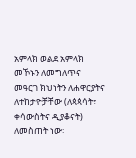አምላክ ወልደ አምላክ መኾኑን ለመግለጥና መዓርገ ክህነትን ለሐዋርያትና ለተከታዮቻቸው (ለጳጳሳት፣ ቀሳውስትና ዲያቆናት) ለመስጠት ነው፡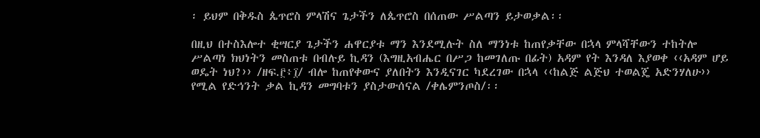፡ ይህም በቅዱስ ጴጥሮስ ምላሽና ጌታችን ለጴጥሮስ በሰጠው ሥልጣን ይታወቃል፡፡

በዚህ በተስእሎተ ቂሣርያ ጌታችን ሐዋርያቱ ማን እንደሚሉት ስለ ማንነቱ ከጠየቃቸው በኋላ ምላሻቸውን ተከትሎ ሥልጣነ ክህነትን መስጠቱ በብሉይ ኪዳን (እግዚአብሔር በሥጋ ከመገለጡ በፊት) አዳም የት እንዳለ እያወቀ ‹‹አዳም ሆይ ወዴት ነህ?›› /ዘፍ.፫፥፲/ ብሎ ከጠየቀውና ያለበትን እንዲናገር ካደረገው በኋላ ‹‹ከልጅ ልጅህ ተወልጄ አድንሃለሁ›› የሚል የድኅንት ቃል ኪዳን መግባቱን ያስታውሰናል /ቀሌምንጦስ/፡፡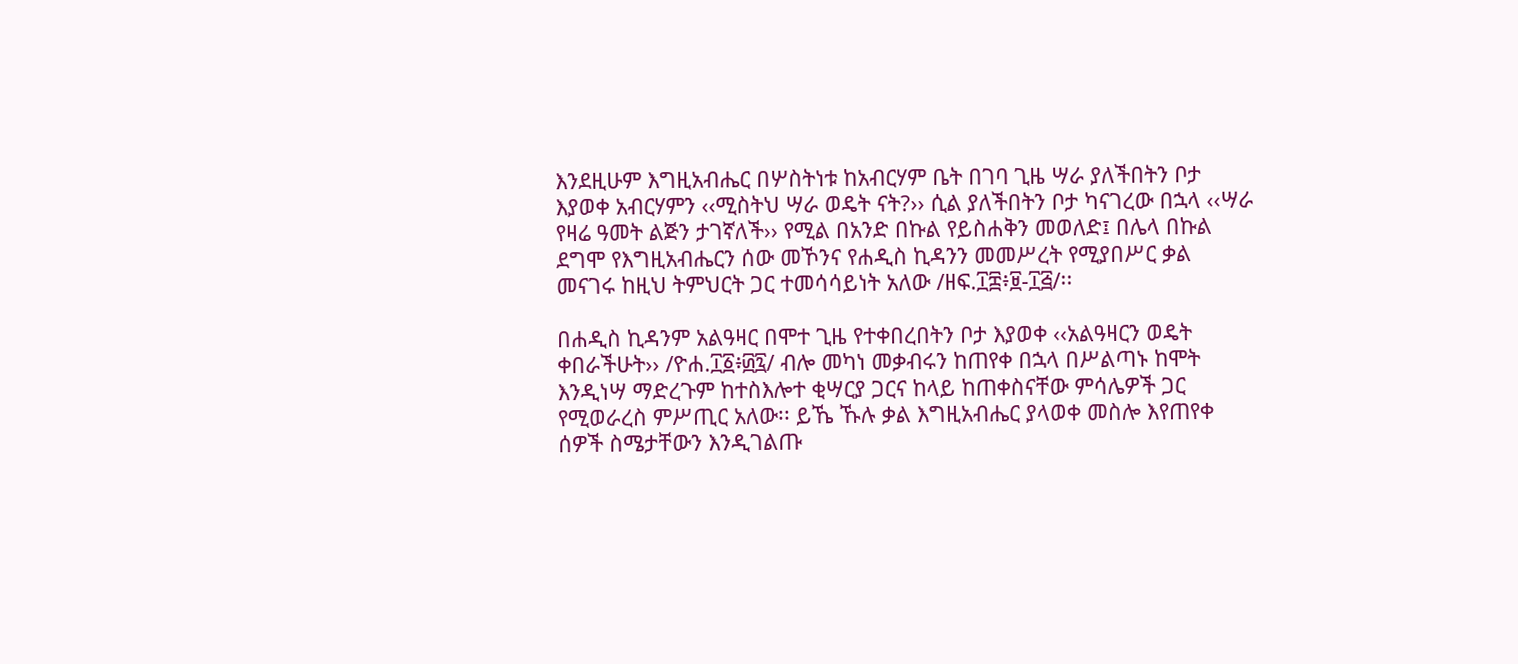እንደዚሁም እግዚአብሔር በሦስትነቱ ከአብርሃም ቤት በገባ ጊዜ ሣራ ያለችበትን ቦታ እያወቀ አብርሃምን ‹‹ሚስትህ ሣራ ወዴት ናት?›› ሲል ያለችበትን ቦታ ካናገረው በኋላ ‹‹ሣራ የዛሬ ዓመት ልጅን ታገኛለች›› የሚል በአንድ በኩል የይስሐቅን መወለድ፤ በሌላ በኩል ደግሞ የእግዚአብሔርን ሰው መኾንና የሐዲስ ኪዳንን መመሥረት የሚያበሥር ቃል መናገሩ ከዚህ ትምህርት ጋር ተመሳሳይነት አለው /ዘፍ.፲፰፥፱-፲፭/፡፡

በሐዲስ ኪዳንም አልዓዛር በሞተ ጊዜ የተቀበረበትን ቦታ እያወቀ ‹‹አልዓዛርን ወዴት ቀበራችሁት›› /ዮሐ.፲፩፥፴፯/ ብሎ መካነ መቃብሩን ከጠየቀ በኋላ በሥልጣኑ ከሞት እንዲነሣ ማድረጉም ከተስእሎተ ቂሣርያ ጋርና ከላይ ከጠቀስናቸው ምሳሌዎች ጋር የሚወራረስ ምሥጢር አለው፡፡ ይኼ ኹሉ ቃል እግዚአብሔር ያላወቀ መስሎ እየጠየቀ ሰዎች ስሜታቸውን እንዲገልጡ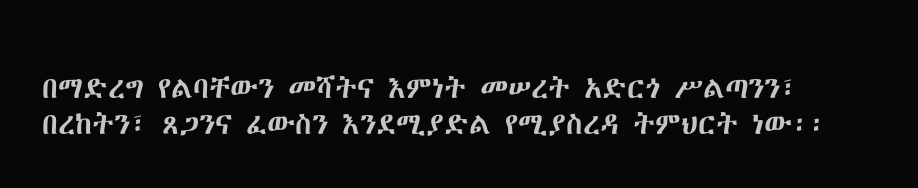በማድረግ የልባቸውን መሻትና እምነት መሠረት አድርጎ ሥልጣንን፣ በረከትን፣ ጸጋንና ፈውስን እንደሚያድል የሚያስረዳ ትምህርት ነው፡፡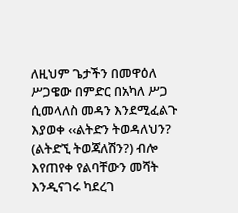ለዚህም ጌታችን በመዋዕለ ሥጋዌው በምድር በአካለ ሥጋ ሲመላለስ መዳን እንደሚፈልጉ እያወቀ ‹‹ልትድን ትወዳለህን? (ልትድኚ ትወጃለሽን?) ብሎ እየጠየቀ የልባቸውን መሻት እንዲናገሩ ካደረገ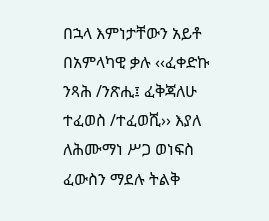በኋላ እምነታቸውን አይቶ በአምላካዊ ቃሉ ‹‹ፈቀድኩ ንጻሕ /ንጽሒ፤ ፈቅጃለሁ ተፈወስ /ተፈወሺ›› እያለ ለሕሙማነ ሥጋ ወነፍስ ፈውስን ማደሉ ትልቅ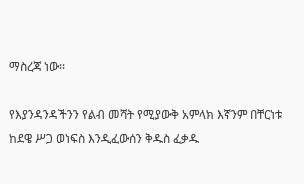ማስረጃ ነው፡፡

የእያንዳንዳችንን የልብ መሻት የሚያውቅ አምላክ እኛንም በቸርነቱ ከደዌ ሥጋ ወነፍስ እንዲፈውሰን ቅዱስ ፈቃዱ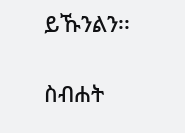ይኹንልን፡፡

ስብሐት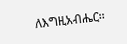ለእግዚአብሔር፡፡